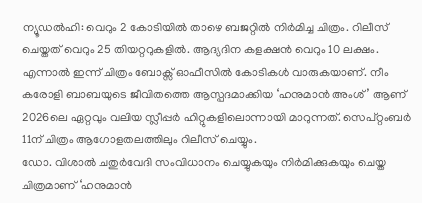ന്യൂഡൽഹി: വെറും 2 കോടിയിൽ താഴെ ബജറ്റിൽ നിർമിച്ച ചിത്രം. റിലീസ് ചെയ്തത് വെറും 25 തിയറ്ററുകളിൽ. ആദ്യദിന കളക്ഷൻ വെറും 10 ലക്ഷം. എന്നാൽ ഇന്ന് ചിത്രം ബോക്സ് ഓഫീസിൽ കോടികൾ വാരുകയാണ്. നീം കരോളി ബാബയുടെ ജീവിതത്തെ ആസ്പദമാക്കിയ ‘ഹനുമാൻ അംശ്’ ആണ് 2026ലെ ഏറ്റവും വലിയ സ്ലീപ്പർ ഹിറ്റുകളിലൊന്നായി മാറുന്നത്. സെപ്റ്റംബർ 11ന് ചിത്രം ആഗോളതലത്തിലും റിലീസ് ചെയ്യും.
ഡോ. വിശാൽ ചതുർവേദി സംവിധാനം ചെയ്യുകയും നിർമിക്കുകയും ചെയ്ത ചിത്രമാണ് ‘ഹനുമാൻ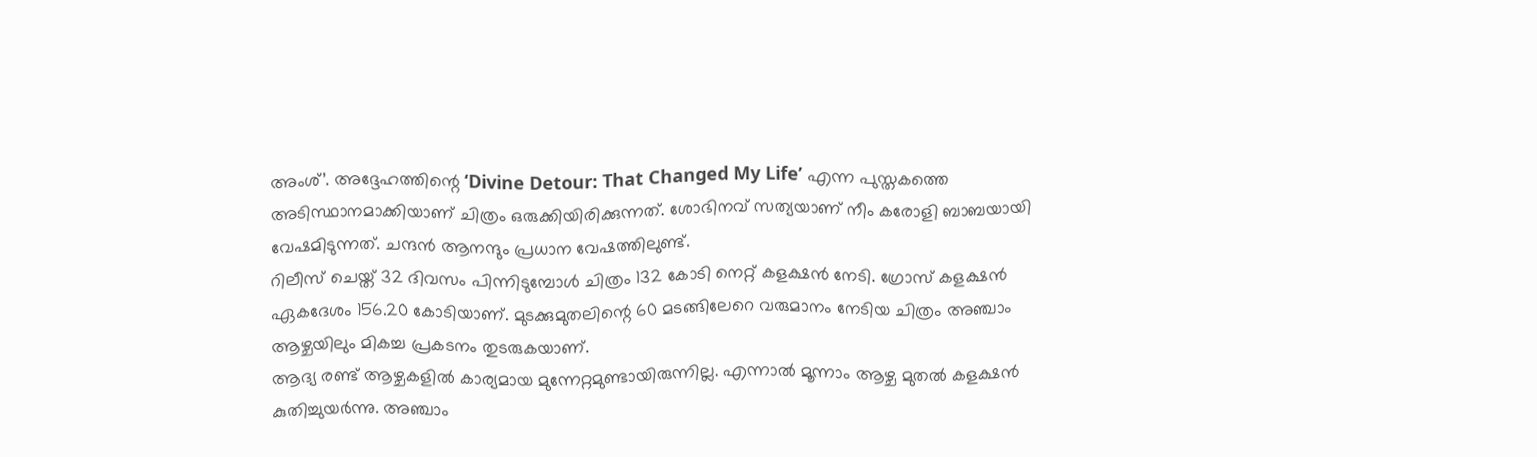അംശ്’. അദ്ദേഹത്തിന്റെ ‘Divine Detour: That Changed My Life’ എന്ന പുസ്തകത്തെ അടിസ്ഥാനമാക്കിയാണ് ചിത്രം ഒരുക്കിയിരിക്കുന്നത്. ശോഭിനവ് സത്യയാണ് നീം കരോളി ബാബയായി വേഷമിടുന്നത്. ചന്ദൻ ആനന്ദും പ്രധാന വേഷത്തിലുണ്ട്.
റിലീസ് ചെയ്ത് 32 ദിവസം പിന്നിടുമ്പോൾ ചിത്രം 132 കോടി നെറ്റ് കളക്ഷൻ നേടി. ഗ്രോസ് കളക്ഷൻ ഏകദേശം 156.20 കോടിയാണ്. മുടക്കുമുതലിന്റെ 60 മടങ്ങിലേറെ വരുമാനം നേടിയ ചിത്രം അഞ്ചാം ആഴ്ചയിലും മികച്ച പ്രകടനം തുടരുകയാണ്.
ആദ്യ രണ്ട് ആഴ്ചകളിൽ കാര്യമായ മുന്നേറ്റമുണ്ടായിരുന്നില്ല. എന്നാൽ മൂന്നാം ആഴ്ച മുതൽ കളക്ഷൻ കുതിച്ചുയർന്നു. അഞ്ചാം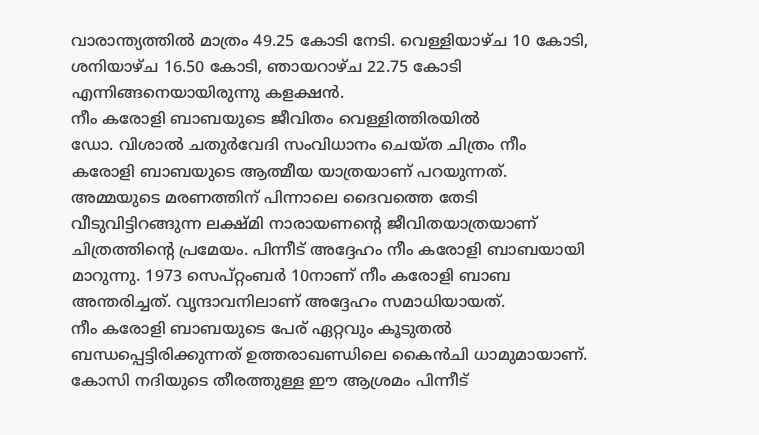വാരാന്ത്യത്തിൽ മാത്രം 49.25 കോടി നേടി. വെള്ളിയാഴ്ച 10 കോടി, ശനിയാഴ്ച 16.50 കോടി, ഞായറാഴ്ച 22.75 കോടി എന്നിങ്ങനെയായിരുന്നു കളക്ഷൻ.
നീം കരോളി ബാബയുടെ ജീവിതം വെള്ളിത്തിരയിൽ
ഡോ. വിശാൽ ചതുർവേദി സംവിധാനം ചെയ്ത ചിത്രം നീം കരോളി ബാബയുടെ ആത്മീയ യാത്രയാണ് പറയുന്നത്. അമ്മയുടെ മരണത്തിന് പിന്നാലെ ദൈവത്തെ തേടി വീടുവിട്ടിറങ്ങുന്ന ലക്ഷ്മി നാരായണന്റെ ജീവിതയാത്രയാണ് ചിത്രത്തിന്റെ പ്രമേയം. പിന്നീട് അദ്ദേഹം നീം കരോളി ബാബയായി മാറുന്നു. 1973 സെപ്റ്റംബർ 10നാണ് നീം കരോളി ബാബ അന്തരിച്ചത്. വൃന്ദാവനിലാണ് അദ്ദേഹം സമാധിയായത്.
നീം കരോളി ബാബയുടെ പേര് ഏറ്റവും കൂടുതൽ ബന്ധപ്പെട്ടിരിക്കുന്നത് ഉത്തരാഖണ്ഡിലെ കൈൻചി ധാമുമായാണ്. കോസി നദിയുടെ തീരത്തുള്ള ഈ ആശ്രമം പിന്നീട്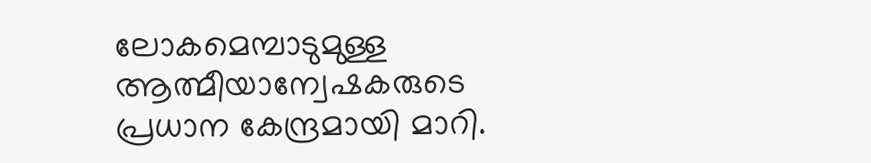ലോകമെമ്പാടുമുള്ള ആത്മീയാന്വേഷകരുടെ പ്രധാന കേന്ദ്രമായി മാറി.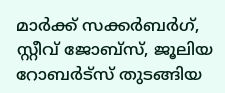മാർക്ക് സക്കർബർഗ്, സ്റ്റീവ് ജോബ്സ്, ജൂലിയ റോബർട്സ് തുടങ്ങിയ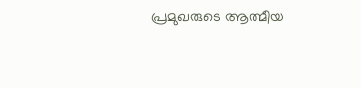പ്രമുഖരുടെ ആത്മീയ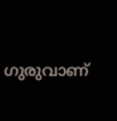ഗുരുവാണ്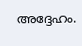അദ്ദേഹം.